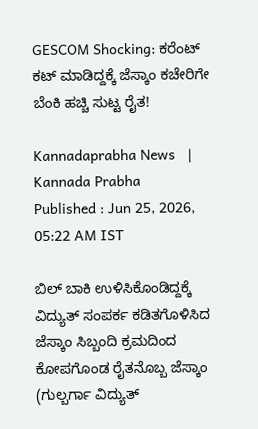GESCOM Shocking: ಕರೆಂಟ್‌ ಕಟ್‌ ಮಾಡಿದ್ದಕ್ಕೆ ಜೆಸ್ಕಾಂ ಕಚೇರಿಗೇ ಬೆಂಕಿ ಹಚ್ಚಿ ಸುಟ್ಟ ರೈತ!

Kannadaprabha News   | Kannada Prabha
Published : Jun 25, 2026, 05:22 AM IST

ಬಿಲ್‌ ಬಾಕಿ ಉಳಿಸಿಕೊಂಡಿದ್ದಕ್ಕೆ ವಿದ್ಯುತ್ ಸಂಪರ್ಕ ಕಡಿತಗೊಳಿಸಿದ ಜೆಸ್ಕಾಂ ಸಿಬ್ಬಂದಿ ಕ್ರಮದಿಂದ ಕೋಪಗೊಂಡ ರೈತನೊಬ್ಬ ಜೆಸ್ಕಾಂ (ಗುಲ್ಬರ್ಗಾ ವಿದ್ಯುತ್‌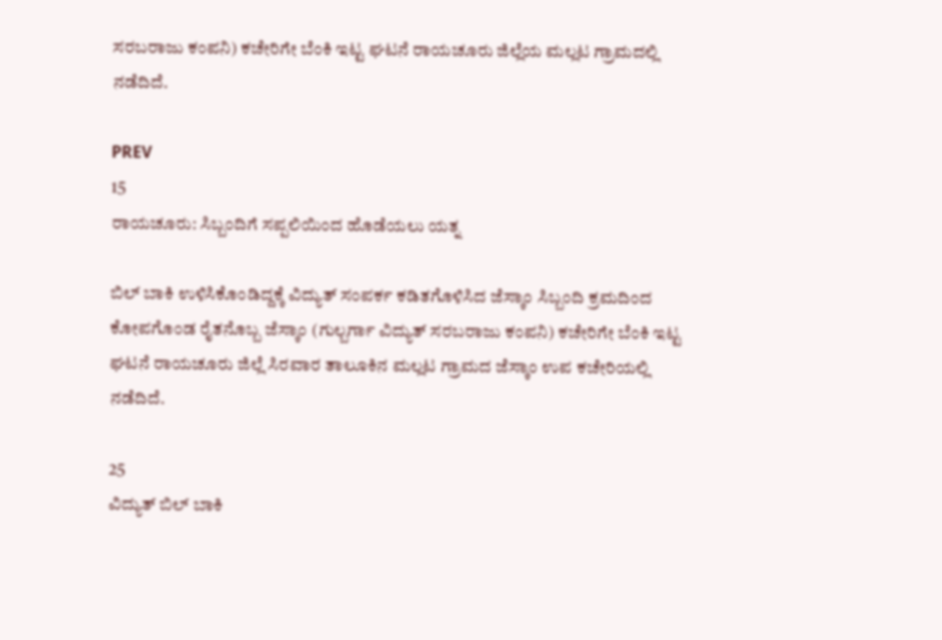ಸರಬರಾಜು ಕಂಪನಿ) ಕಚೇರಿಗೇ ಬೆಂಕಿ ಇಟ್ಟ ಘಟನೆ ರಾಯಚೂರು ಜಿಲ್ಲೆಯ ಮಲ್ಲಟ ಗ್ರಾಮದಲ್ಲಿ ನಡೆದಿದೆ.

PREV
15
ರಾಯಚೂರು: ಸಿಬ್ಬಂದಿಗೆ ಸಪ್ಪಲಿಯಿಂದ ಹೊಡೆಯಲು ಯತ್ನ

ಬಿಲ್‌ ಬಾಕಿ ಉಳಿಸಿಕೊಂಡಿದ್ದಕ್ಕೆ ವಿದ್ಯುತ್ ಸಂಪರ್ಕ ಕಡಿತಗೊಳಿಸಿದ ಜೆಸ್ಕಾಂ ಸಿಬ್ಬಂದಿ ಕ್ರಮದಿಂದ ಕೋಪಗೊಂಡ ರೈತನೊಬ್ಬ ಜೆಸ್ಕಾಂ (ಗುಲ್ಬರ್ಗಾ ವಿದ್ಯುತ್‌ ಸರಬರಾಜು ಕಂಪನಿ) ಕಚೇರಿಗೇ ಬೆಂಕಿ ಇಟ್ಟ ಘಟನೆ ರಾಯಚೂರು ಜಿಲ್ಲೆ ಸಿರವಾರ ತಾಲೂಕಿನ ಮಲ್ಲಟ ಗ್ರಾಮದ ಜೆಸ್ಕಾಂ ಉಪ ಕಚೇರಿಯಲ್ಲಿ ನಡೆದಿದೆ.

25
ವಿದ್ಯುತ್ ಬಿಲ್ ಬಾಕಿ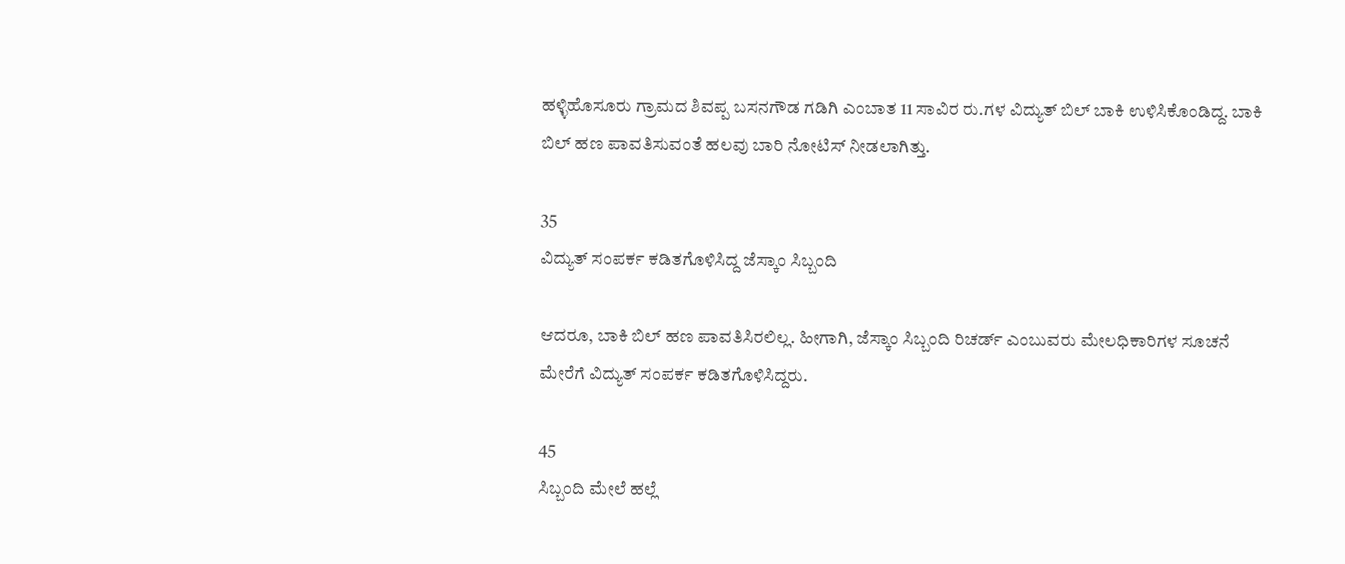ಹಳ್ಳಿಹೊಸೂರು ಗ್ರಾಮದ ಶಿವಪ್ಪ ಬಸನಗೌಡ ಗಡಿಗಿ ಎಂಬಾತ 11 ಸಾವಿರ ರು.ಗಳ ವಿದ್ಯುತ್ ಬಿಲ್‌ ಬಾಕಿ ಉಳಿಸಿಕೊಂಡಿದ್ದ. ಬಾಕಿ ಬಿಲ್‌ ಹಣ ಪಾವತಿಸುವಂತೆ ಹಲವು ಬಾರಿ ನೋಟಿಸ್ ನೀಡಲಾಗಿತ್ತು.

35
ವಿದ್ಯುತ್ ಸಂಪರ್ಕ ಕಡಿತಗೊಳಿಸಿದ್ದ ಜೆಸ್ಕಾಂ ಸಿಬ್ಬಂದಿ

ಆದರೂ, ಬಾಕಿ ಬಿಲ್‌ ಹಣ ಪಾವತಿಸಿರಲಿಲ್ಲ. ಹೀಗಾಗಿ, ಜೆಸ್ಕಾಂ ಸಿಬ್ಬಂದಿ ರಿಚರ್ಡ್ ಎಂಬುವರು ಮೇಲಧಿಕಾರಿಗಳ ಸೂಚನೆ ಮೇರೆಗೆ ವಿದ್ಯುತ್ ಸಂಪರ್ಕ ಕಡಿತಗೊಳಿಸಿದ್ದರು.

45
ಸಿಬ್ಬಂದಿ ಮೇಲೆ ಹಲ್ಲೆ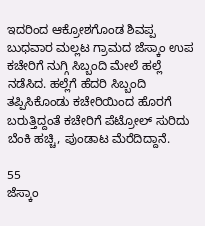ಇದರಿಂದ ಆಕ್ರೋಶಗೊಂಡ ಶಿವಪ್ಪ ಬುಧವಾರ ಮಲ್ಲಟ ಗ್ರಾಮದ ಜೆಸ್ಕಾಂ ಉಪ ಕಚೇರಿಗೆ ನುಗ್ಗಿ ಸಿಬ್ಬಂದಿ ಮೇಲೆ ಹಲ್ಲೆ ನಡೆಸಿದ. ಹಲ್ಲೆಗೆ ಹೆದರಿ ಸಿಬ್ಬಂದಿ ತಪ್ಪಿಸಿಕೊಂಡು ಕಚೇರಿಯಿಂದ ಹೊರಗೆ ಬರುತ್ತಿದ್ದಂತೆ ಕಚೇರಿಗೆ ಪೆಟ್ರೋಲ್ ಸುರಿದು ಬೆಂಕಿ ಹಚ್ಚಿ, ಪುಂಡಾಟ ಮೆರೆದಿದ್ದಾನೆ.

55
ಜೆಸ್ಕಾಂ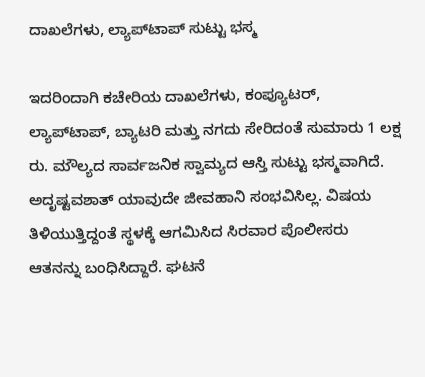ದಾಖಲೆಗಳು, ಲ್ಯಾಪ್‌ಟಾಪ್ ಸುಟ್ಟು ಭಸ್ಮ

ಇದರಿಂದಾಗಿ ಕಚೇರಿಯ ದಾಖಲೆಗಳು, ಕಂಪ್ಯೂಟರ್, ಲ್ಯಾಪ್‌ಟಾಪ್, ಬ್ಯಾಟರಿ ಮತ್ತು ನಗದು ಸೇರಿದಂತೆ ಸುಮಾರು 1 ಲಕ್ಷ ರು. ಮೌಲ್ಯದ ಸಾರ್ವಜನಿಕ ಸ್ವಾಮ್ಯದ ಆಸ್ತಿ ಸುಟ್ಟು ಭಸ್ಮವಾಗಿದೆ. ಅದೃಷ್ಟವಶಾತ್ ಯಾವುದೇ ಜೀವಹಾನಿ ಸಂಭವಿಸಿಲ್ಲ. ವಿಷಯ ತಿಳಿಯುತ್ತಿದ್ದಂತೆ ಸ್ಥಳಕ್ಕೆ ಆಗಮಿಸಿದ ಸಿರವಾರ ಪೊಲೀಸರು ಆತನನ್ನು ಬಂಧಿಸಿದ್ದಾರೆ. ಘಟನೆ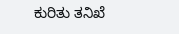ಕುರಿತು ತನಿಖೆ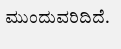ಮುಂದುವರಿದಿದೆ.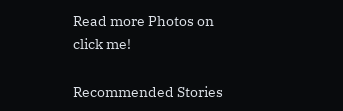Read more Photos on
click me!

Recommended Stories